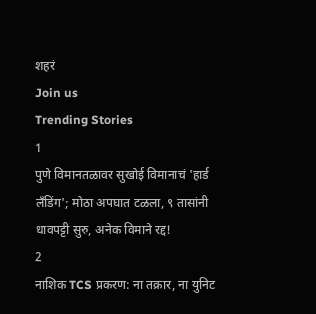शहरं
Join us
Trending Stories
1
पुणे विमानतळावर सुखोई विमानाचं 'हार्ड लँडिंग'; मोठा अपघात टळला, ९ तासांनी धावपट्टी सुरु, अनेक विमाने रद्द!
2
नाशिक TCS प्रकरण: ना तक्रार, ना युनिट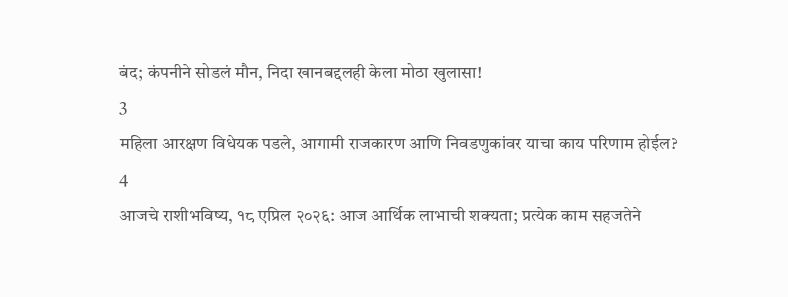बंद; कंपनीने सोडलं मौन, निदा खानबद्दलही केला मोठा खुलासा!
3
महिला आरक्षण विधेयक पडले, आगामी राजकारण आणि निवडणुकांवर याचा काय परिणाम होईल?
4
आजचे राशीभविष्य, १८ एप्रिल २०२६: आज आर्थिक लाभाची शक्यता; प्रत्येक काम सहजतेने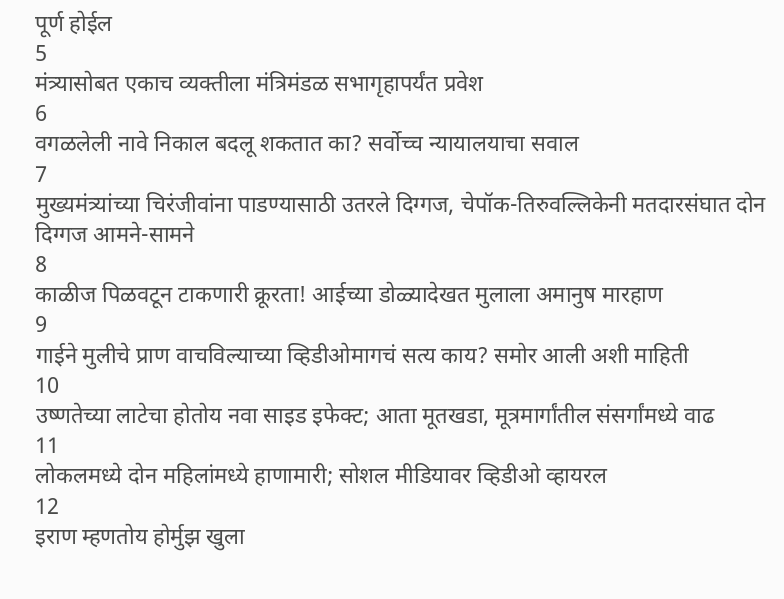पूर्ण होईल
5
मंत्र्यासोबत एकाच व्यक्तीला मंत्रिमंडळ सभागृहापर्यंत प्रवेश
6
वगळलेली नावे निकाल बदलू शकतात का? सर्वोच्च न्यायालयाचा सवाल
7
मुख्यमंत्र्यांच्या चिरंजीवांना पाडण्यासाठी उतरले दिग्गज, चेपॉक-तिरुवल्लिकेनी मतदारसंघात दोन दिग्गज आमने-सामने
8
काळीज पिळवटून टाकणारी क्रूरता! आईच्या डोळ्यादेखत मुलाला अमानुष मारहाण
9
गाईने मुलीचे प्राण वाचविल्याच्या व्हिडीओमागचं सत्य काय? समोर आली अशी माहिती
10
उष्णतेच्या लाटेचा होतोय नवा साइड इफेक्ट; आता मूतखडा, मूत्रमार्गांतील संसर्गांमध्ये वाढ
11
लोकलमध्ये दोन महिलांमध्ये हाणामारी; सोशल मीडियावर व्हिडीओ व्हायरल
12
इराण म्हणतोय होर्मुझ खुला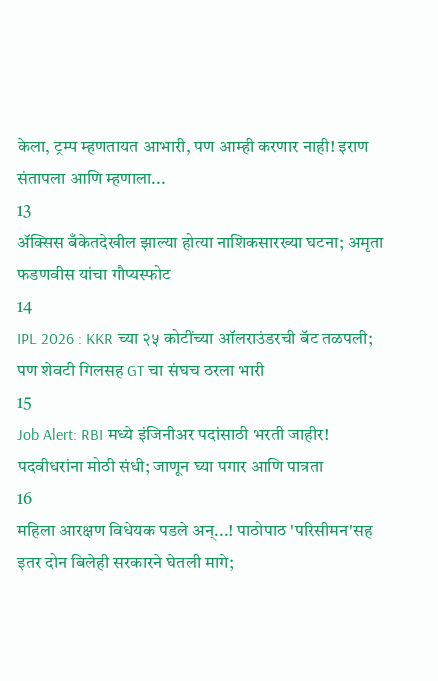केला, ट्रम्प म्हणतायत आभारी, पण आम्ही करणार नाही! इराण संतापला आणि म्हणाला...
13
ॲक्सिस बँकेतदेखील झाल्या होत्या नाशिकसारख्या घटना; अमृता फडणवीस यांचा गौप्यस्फोट
14
IPL 2026 : KKR च्या २५ कोटींच्या ऑलराउंडरची बॅट तळपली; पण शेवटी गिलसह GT चा संघच ठरला भारी
15
Job Alert: RBI मध्ये इंजिनीअर पदांसाठी भरती जाहीर! पदवीधरांना मोठी संधी; जाणून घ्या पगार आणि पात्रता
16
महिला आरक्षण विधेयक पडले अन्...! पाठोपाठ 'परिसीमन'सह इतर दोन बिलेही सरकारने घेतली मागे;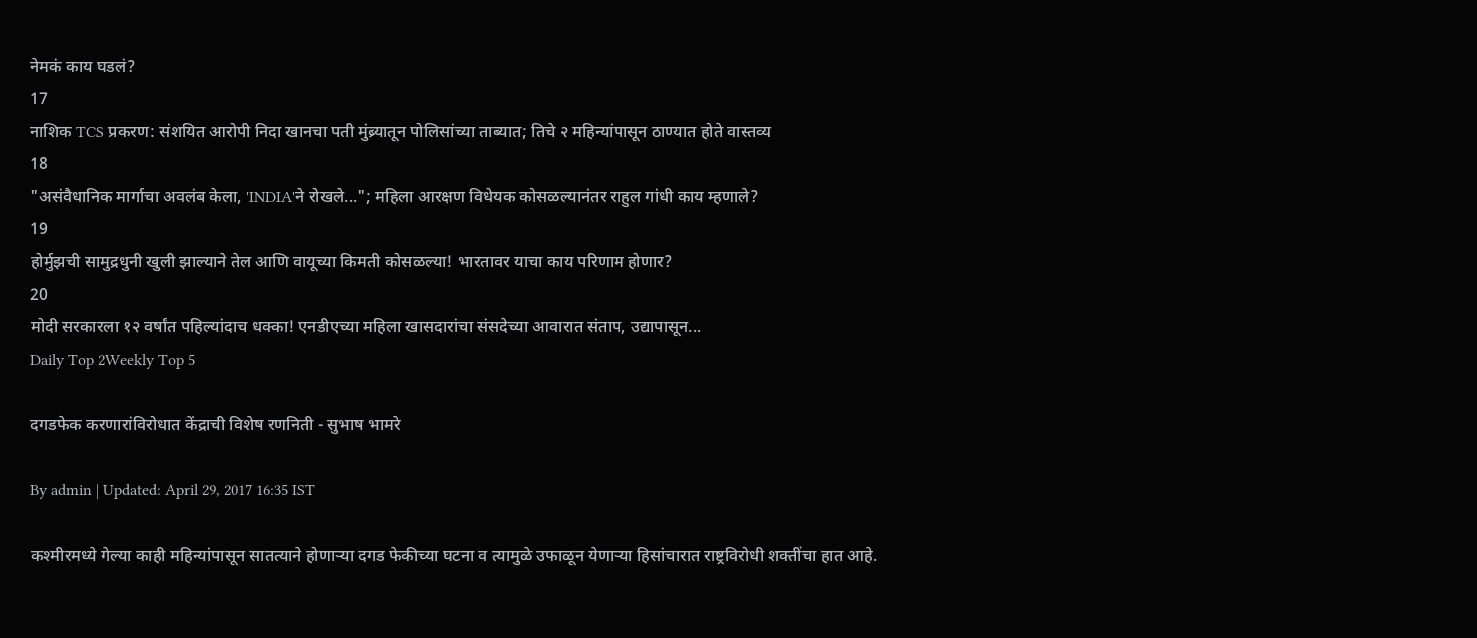नेमकं काय घडलं?
17
नाशिक TCS प्रकरण: संशयित आरोपी निदा खानचा पती मुंब्र्यातून पोलिसांच्या ताब्यात; तिचे २ महिन्यांपासून ठाण्यात होते वास्तव्य
18
"असंवैधानिक मार्गाचा अवलंब केला, 'INDIA'ने रोखले..."; महिला आरक्षण विधेयक कोसळल्यानंतर राहुल गांधी काय म्हणाले?
19
होर्मुझची सामुद्रधुनी खुली झाल्याने तेल आणि वायूच्या किमती कोसळल्या! भारतावर याचा काय परिणाम होणार?
20
मोदी सरकारला १२ वर्षांत पहिल्यांदाच धक्का! एनडीएच्या महिला खासदारांचा संसदेच्या आवारात संताप, उद्यापासून...
Daily Top 2Weekly Top 5

दगडफेक करणारांविरोधात केंद्राची विशेष रणनिती - सुभाष भामरे

By admin | Updated: April 29, 2017 16:35 IST

कश्मीरमध्ये गेल्या काही महिन्यांपासून सातत्याने होणाऱ्या दगड फेकीच्या घटना व त्यामुळे उफाळून येणाऱ्या हिसांचारात राष्ट्रविरोधी शक्तींचा हात आहे.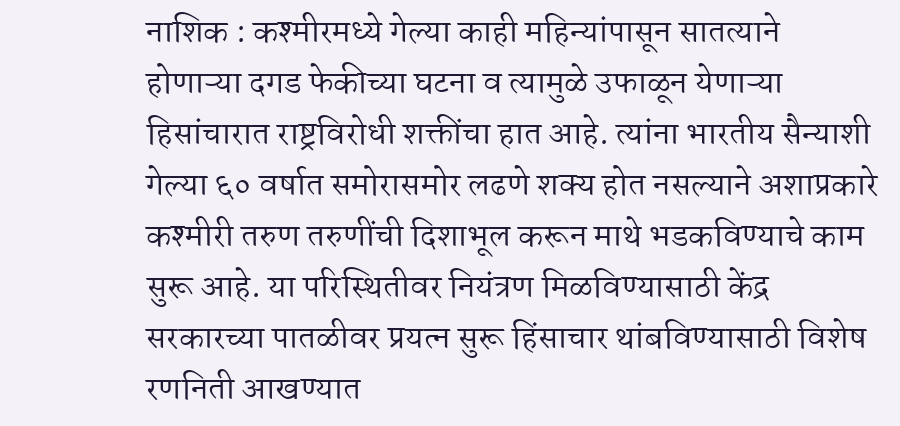नाशिक : कश्मीरमध्ये गेल्या काही महिन्यांपासून सातत्याने होणाऱ्या दगड फेकीच्या घटना व त्यामुळे उफाळून येणाऱ्या हिसांचारात राष्ट्रविरोधी शक्तींचा हात आहे. त्यांना भारतीय सैन्याशी गेल्या ६० वर्षात समोरासमोर लढणे शक्य होत नसल्याने अशाप्रकारे कश्मीरी तरुण तरुणींची दिशाभूल करून माथे भडकविण्याचे काम सुरू आहे. या परिस्थितीवर नियंत्रण मिळविण्यासाठी केंद्र सरकारच्या पातळीवर प्रयत्न सुरू हिंसाचार थांबविण्यासाठी विशेष रणनिती आखण्यात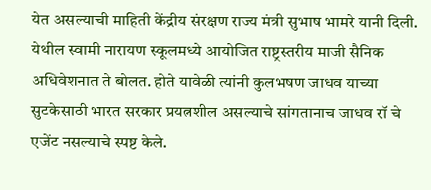येत असल्याची माहिती केंद्रीय संरक्षण राज्य मंत्री सुभाष भामरे यानी दिली. येथील स्वामी नारायण स्कूलमध्ये आयोजित राष्ट्रस्तरीय माजी सैनिक अधिवेशनात ते बोलत. होते यावेळी त्यांनी कुलभषण जाधव याच्या सुटकेसाठी भारत सरकार प्रयत्नशील असल्याचे सांगतानाच जाधव रॉ चे एजेंट नसल्याचे स्पष्ट केले.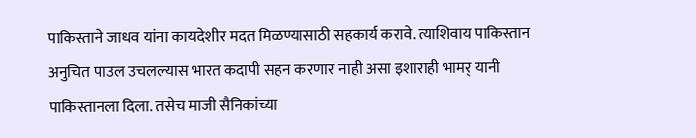पाकिस्ताने जाधव यांना कायदेशीर मदत मिळण्यासाठी सहकार्य करावे. त्याशिवाय पाकिस्तान अनुचित पाउल उचलल्यास भारत कदापी सहन करणार नाही असा इशाराही भामर् यानी पाकिस्तानला दिला. तसेच माजी सैनिकांच्या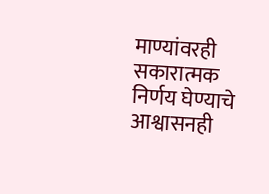माण्यांवरही सकारात्मक निर्णय घेण्याचे आश्वासनही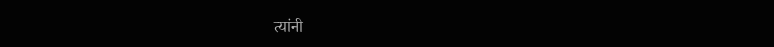त्यांनी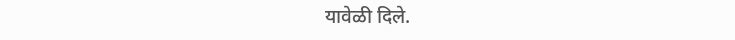यावेळी दिले.